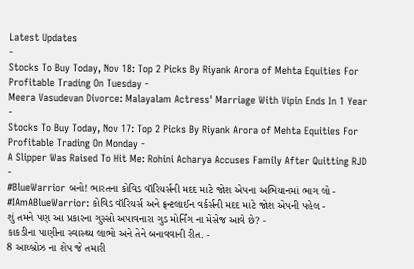Latest Updates
-
Stocks To Buy Today, Nov 18: Top 2 Picks By Riyank Arora of Mehta Equities For Profitable Trading On Tuesday -
Meera Vasudevan Divorce: Malayalam Actress' Marriage With Vipin Ends In 1 Year -
Stocks To Buy Today, Nov 17: Top 2 Picks By Riyank Arora of Mehta Equities For Profitable Trading On Monday -
A Slipper Was Raised To Hit Me: Rohini Acharya Accuses Family After Quitting RJD -
#BlueWarrior બનો! ભારતના કોવિડ વૉરિયર્સની મદદ માટે જોશ એપના અભિયાનમાં ભાગ લો -
#IAmABlueWarrior: કોવિડ વૉરિયર્સ અને ફ્રન્ટલાઈન વર્કર્સની મદદ માટે જોશ એપની પહેલ -
શું તમને પણ આ પ્રકારના ગુસ્સો અપાવનારા ગુડ મોર્નિંગ ના મેસેજ આવે છે? -
કાકડીના પાણીના સ્વાસ્થ્ય લાભો અને તેને બનાવવાની રીત. -
8 આય્બ્રોઝ ના શેપ જે તમારી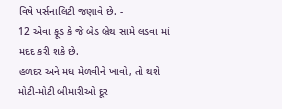વિષે પર્સનાલિટી જણાવે છે. -
12 એવા ફૂડ કે જે બેડ બ્રેથ સામે લડવા માં મદદ કરી શકે છે.
હળદર અને મધ મેળવીને ખાવો, તો થશે મોટી-મોટી બીમારીઓ દૂર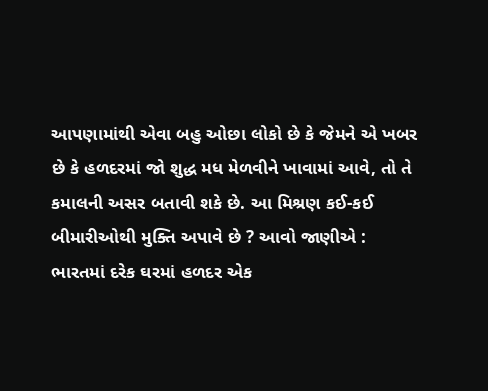આપણામાંથી એવા બહુ ઓછા લોકો છે કે જેમને એ ખબર છે કે હળદરમાં જો શુદ્ધ મધ મેળવીને ખાવામાં આવે, તો તે કમાલની અસર બતાવી શકે છે. આ મિશ્રણ કઈ-કઈ બીમારીઓથી મુક્તિ અપાવે છે ? આવો જાણીએ :
ભારતમાં દરેક ઘરમાં હળદર એક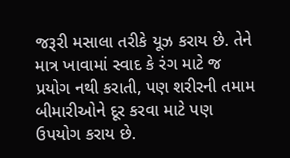જરૂરી મસાલા તરીકે યૂઝ કરાય છે. તેને માત્ર ખાવામાં સ્વાદ કે રંગ માટે જ પ્રયોગ નથી કરાતી, પણ શરીરની તમામ બીમારીઓને દૂર કરવા માટે પણ ઉપયોગ કરાય છે.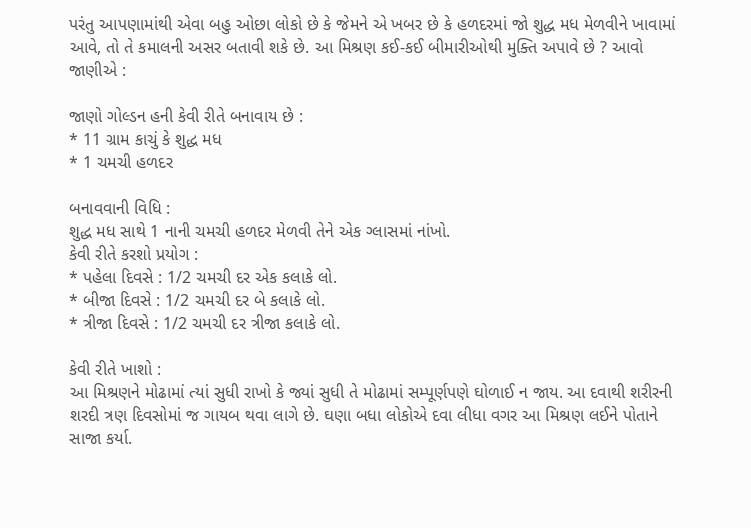પરંતુ આપણામાંથી એવા બહુ ઓછા લોકો છે કે જેમને એ ખબર છે કે હળદરમાં જો શુદ્ધ મધ મેળવીને ખાવામાં આવે, તો તે કમાલની અસર બતાવી શકે છે. આ મિશ્રણ કઈ-કઈ બીમારીઓથી મુક્તિ અપાવે છે ? આવો જાણીએ :

જાણો ગોલ્ડન હની કેવી રીતે બનાવાય છે :
* 11 ગ્રામ કાચું કે શુદ્ધ મધ
* 1 ચમચી હળદર

બનાવવાની વિધિ :
શુદ્ધ મધ સાથે 1 નાની ચમચી હળદર મેળવી તેને એક ગ્લાસમાં નાંખો.
કેવી રીતે કરશો પ્રયોગ :
* પહેલા દિવસે : 1/2 ચમચી દર એક કલાકે લો.
* બીજા દિવસે : 1/2 ચમચી દર બે કલાકે લો.
* ત્રીજા દિવસે : 1/2 ચમચી દર ત્રીજા કલાકે લો.

કેવી રીતે ખાશો :
આ મિશ્રણને મોઢામાં ત્યાં સુધી રાખો કે જ્યાં સુધી તે મોઢામાં સમ્પૂર્ણપણે ઘોળાઈ ન જાય. આ દવાથી શરીરની શરદી ત્રણ દિવસોમાં જ ગાયબ થવા લાગે છે. ઘણા બધા લોકોએ દવા લીધા વગર આ મિશ્રણ લઈને પોતાને સાજા કર્યા.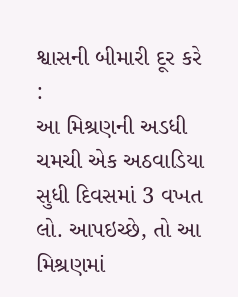શ્વાસની બીમારી દૂર કરે :
આ મિશ્રણની અડધી ચમચી એક અઠવાડિયા સુધી દિવસમાં 3 વખત લો. આપઇચ્છે, તો આ મિશ્રણમાં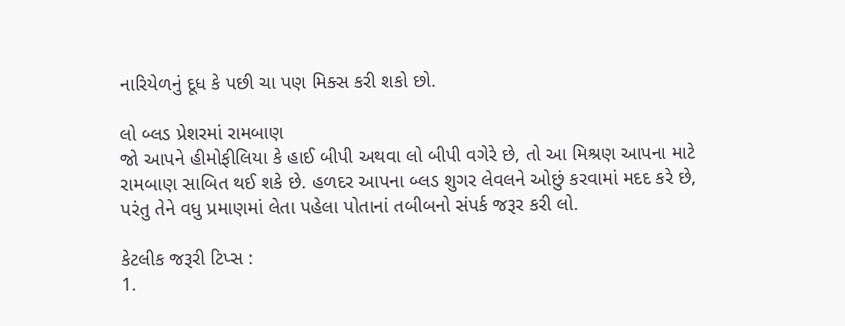નારિયેળનું દૂધ કે પછી ચા પણ મિક્સ કરી શકો છો.

લો બ્લડ પ્રેશરમાં રામબાણ
જો આપને હીમોફીલિયા કે હાઈ બીપી અથવા લો બીપી વગેરે છે, તો આ મિશ્રણ આપના માટે રામબાણ સાબિત થઈ શકે છે. હળદર આપના બ્લડ શુગર લેવલને ઓછું કરવામાં મદદ કરે છે, પરંતુ તેને વધુ પ્રમાણમાં લેતા પહેલા પોતાનાં તબીબનો સંપર્ક જરૂર કરી લો.

કેટલીક જરૂરી ટિપ્સ :
1.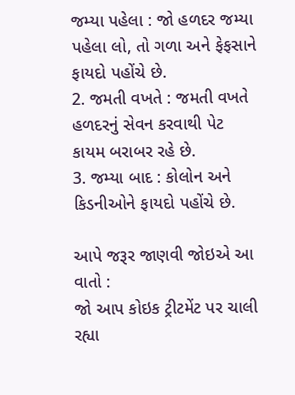જમ્યા પહેલા : જો હળદર જમ્યા પહેલા લો, તો ગળા અને ફેફસાને ફાયદો પહોંચે છે.
2. જમતી વખતે : જમતી વખતે હળદરનું સેવન કરવાથી પેટ કાયમ બરાબર રહે છે.
3. જમ્યા બાદ : કોલોન અને કિડનીઓને ફાયદો પહોંચે છે.

આપે જરૂર જાણવી જોઇએ આ વાતો :
જો આપ કોઇક ટ્રીટમેંટ પર ચાલી રહ્યા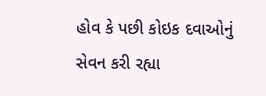હોવ કે પછી કોઇક દવાઓનું સેવન કરી રહ્યા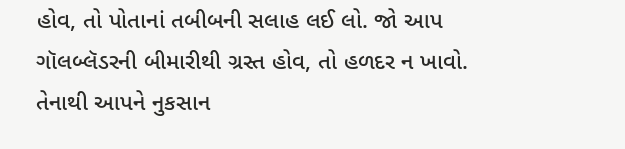હોવ, તો પોતાનાં તબીબની સલાહ લઈ લો. જો આપ ગૉલબ્લૅડરની બીમારીથી ગ્રસ્ત હોવ, તો હળદર ન ખાવો. તેનાથી આપને નુકસાન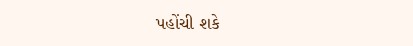પહોંચી શકે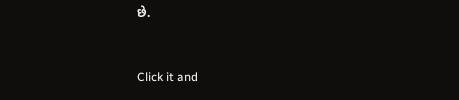છે.



Click it and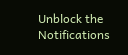Unblock the Notifications